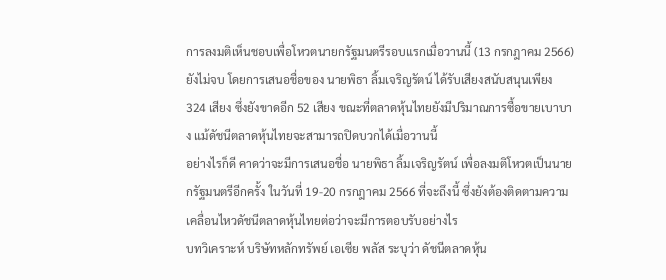การลงมติเห็นชอบเพื่อโหวตนายกรัฐมนตรีรอบแรกเมื่อวานนี้ (13 กรกฎาคม 2566) ยังไม่จบ โดยการเสนอชื่อของ นายพิธา ลิ้มเจริญรัตน์ ได้รับเสียงสนับสนุนเพียง 324 เสียง ซึ่งยังขาดอีก 52 เสียง ขณะที่ตลาดหุ้นไทยยังมีปริมาณการซื้อขายเบาบาง แม้ดัชนีตลาดหุ้นไทยจะสามารถปิดบวกได้เมื่อวานนี้
อย่างไรก็ดี คาดว่าจะมีการเสนอชื่อ นายพิธา ลิ้มเจริญรัตน์ เพื่อลงมติโหวตเป็นนายกรัฐมนตรีอีกครั้ง ในวันที่ 19-20 กรกฎาคม 2566 ที่จะถึงนี้ ซึ่งยังต้องติดตามความเคลื่อนไหวดัชนีตลาดหุ้นไทยต่อว่าจะมีการตอบรับอย่างไร
บทวิเคราะห์ บริษัทหลักทรัพย์ เอเซีย พลัส ระบุว่า ดัชนีตลาดหุ้น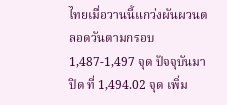ไทยเมื่อวานนี้แกว่งผันผวนตลอดวันตามกรอบ 1,487-1,497 จุด ปัจจุบันมาปิด ที่ 1,494.02 จุด เพิ่ม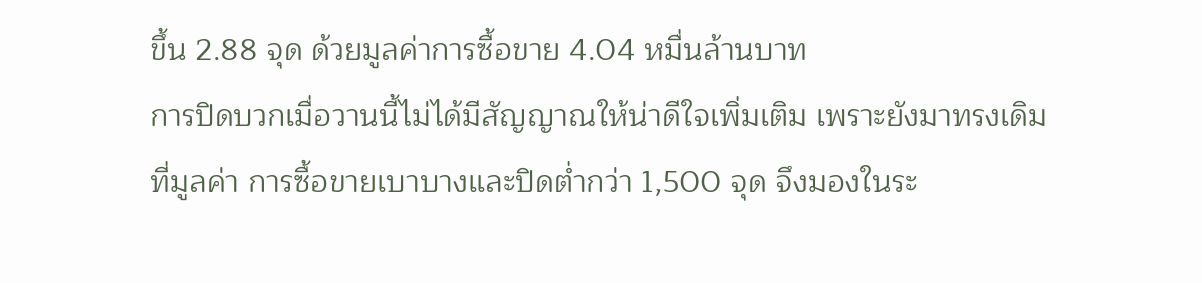ขึ้น 2.88 จุด ด้วยมูลค่าการซื้อขาย 4.04 หมื่นล้านบาท
การปิดบวกเมื่อวานนี้ไม่ได้มีสัญญาณให้น่าดีใจเพิ่มเติม เพราะยังมาทรงเดิมที่มูลค่า การซื้อขายเบาบางและปิดต่ำกว่า 1,500 จุด จึงมองในระ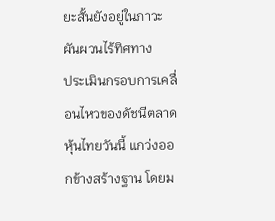ยะสั้นยังอยู่ในภาวะผันผวนไร้ทิศทาง
ประเมินกรอบการเคลื่อนไหวของดัชนีตลาดหุ้นไทยวันนี้ แกว่งออกข้างสร้างฐาน โดยม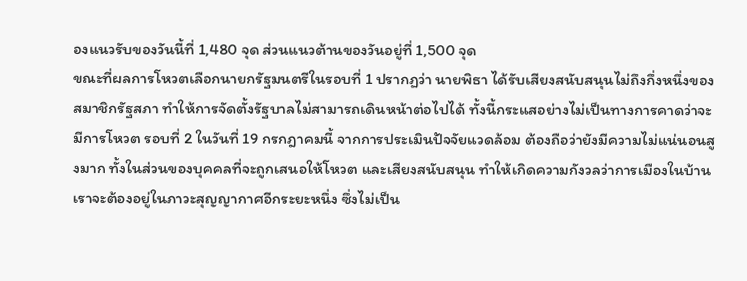องแนวรับของวันนี้ที่ 1,480 จุด ส่วนแนวต้านของวันอยู่ที่ 1,500 จุด
ขณะที่ผลการโหวตเลือกนายกรัฐมนตรีในรอบที่ 1 ปรากฏว่า นายพิธา ได้รับเสียงสนับสนุนไม่ถึงกึ่งหนึ่งของสมาชิกรัฐสภา ทำให้การจัดตั้งรัฐบาลไม่สามารถเดินหน้าต่อไปได้ ทั้งนี้กระแสอย่างไม่เป็นทางการคาดว่าจะมีการโหวต รอบที่ 2 ในวันที่ 19 กรกฎาคมนี้ จากการประเมินปัจจัยแวดล้อม ต้องถือว่ายังมีความไม่แน่นอนสูงมาก ทั้งในส่วนของบุคคลที่จะถูกเสนอให้โหวต และเสียงสนับสนุน ทำให้เกิดความกังวลว่าการเมืองในบ้านเราจะต้องอยู่ในภาวะสุญญากาศอีกระยะหนึ่ง ซึ่งไม่เป็น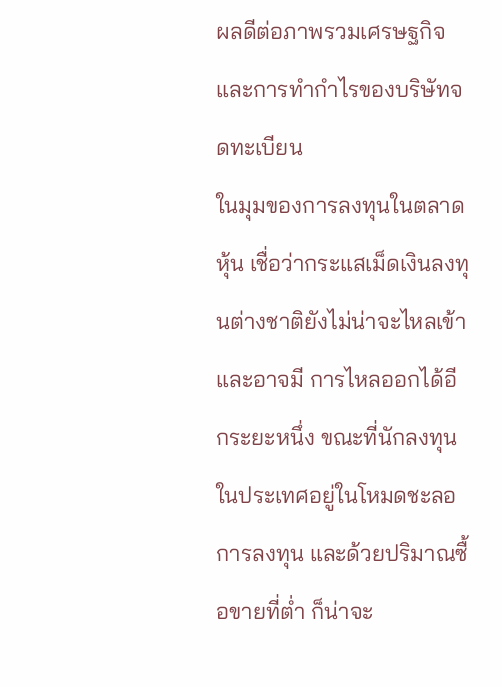ผลดีต่อภาพรวมเศรษฐกิจ และการทำกำไรของบริษัทจดทะเบียน
ในมุมของการลงทุนในตลาดหุ้น เชื่อว่ากระแสเม็ดเงินลงทุนต่างชาติยังไม่น่าจะไหลเข้า และอาจมี การไหลออกได้อีกระยะหนึ่ง ขณะที่นักลงทุนในประเทศอยู่ในโหมดชะลอการลงทุน และด้วยปริมาณซื้อขายที่ต่ำ ก็น่าจะ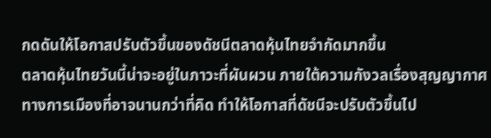กดดันให้โอกาสปรับตัวขึ้นของดัชนีตลาดหุ้นไทยจำกัดมากขึ้น
ตลาดหุ้นไทยวันนี้น่าจะอยู่ในภาวะที่ผันผวน ภายใต้ความกังวลเรื่องสุญญากาศทางการเมืองที่อาจนานกว่าที่คิด ทำให้โอกาสที่ดัชนีจะปรับตัวขึ้นไป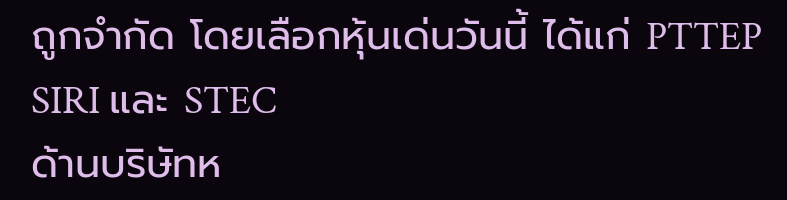ถูกจำกัด โดยเลือกหุ้นเด่นวันนี้ ได้แก่ PTTEP SIRI และ STEC
ด้านบริษัทห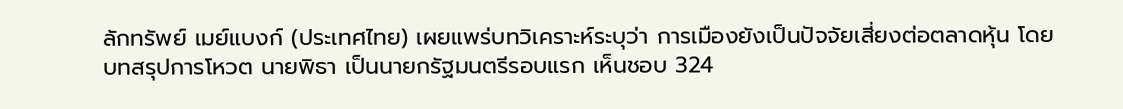ลักทรัพย์ เมย์แบงก์ (ประเทศไทย) เผยแพร่บทวิเคราะห์ระบุว่า การเมืองยังเป็นปัจจัยเสี่ยงต่อตลาดหุ้น โดยบทสรุปการโหวต นายพิธา เป็นนายกรัฐมนตรีรอบแรก เห็นชอบ 324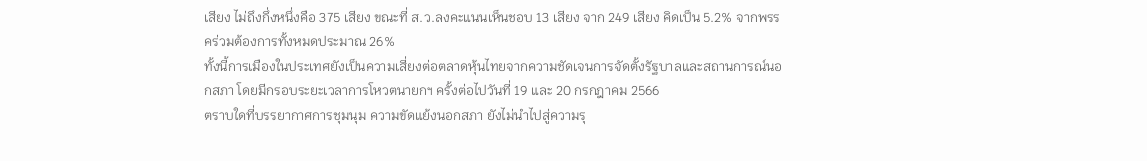เสียง ไม่ถึงกึ่งหนึ่งคือ 375 เสียง ขณะที่ ส.ว.ลงคะแนนเห็นชอบ 13 เสียง จาก 249 เสียง คิดเป็น 5.2% จากพรรคร่วมต้องการทั้งหมดประมาณ 26%
ทั้งนี้การเมืองในประเทศยังเป็นความเสี่ยงต่อตลาดหุ้นไทยจากความชัดเจนการจัดตั้งรัฐบาลและสถานการณ์นอกสภา โดยมีกรอบระยะเวลาการโหวตนายกฯ ครั้งต่อไปวันที่ 19 และ 20 กรกฎาคม 2566
ตราบใดที่บรรยากาศการชุมนุม ความขัดแย้งนอกสภา ยังไม่นำไปสู่ความรุ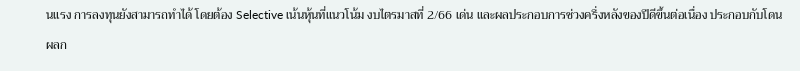นแรง การลงทุนยังสามารถทำได้ โดยต้อง Selective เน้นหุ้นที่แนวโน้ม งบไตรมาสที่ 2/66 เด่น และผลประกอบการช่วงครึ่งหลังของปีดีขึ้นต่อเนื่อง ประกอบกับโดนผลก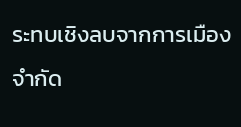ระทบเชิงลบจากการเมืองจำกัด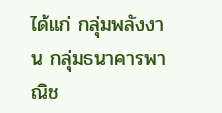ได้แก่ กลุ่มพลังงาน กลุ่มธนาคารพาณิช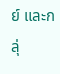ย์ และกลุ่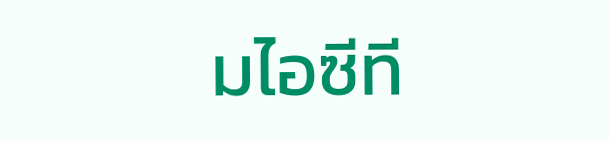มไอซีที